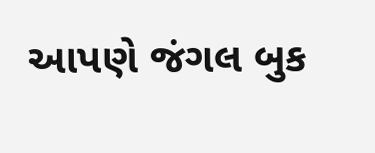આપણે જંગલ બુક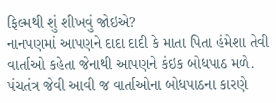ફિલ્મથી શું શીખવું જોઇએ?
નાનપણમાં આપણને દાદા દાદી કે માતા પિતા હંમેશા તેવી વાર્તાઓ કહેતા જેનાથી આપણને કંઇક બોધપાઠ મળે. પંચતંત્ર જેવી આવી જ વાર્તાઓના બોધપાઠના કારણે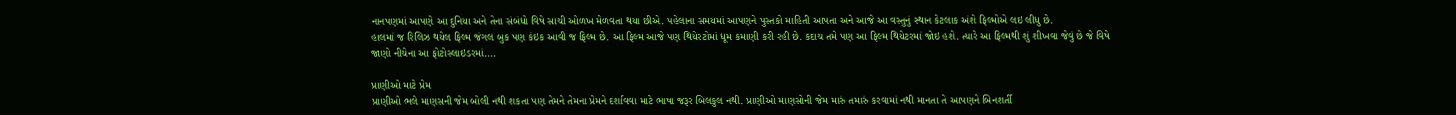નાનપણમાં આપણે આ દુનિયા અને તેના સંબંધો વિષે સાચી ઓળખ મેળવતા થયા છીએ. પહેલાના સમયમાં આપણને પુસ્તકો માહિતી આપતા અને આજે આ વસ્તુનું સ્થાન કેટલાક અંશે ફિલ્મોએ લઇ લીધુ છે.
હાલમાં જ રિલિઝ થયેલ ફિલ્મ જંગલ બુક પણ કંઇક આવી જ ફિલ્મ છે. આ ફિલ્મ આજે પણ થિયેરટોમાં ધૂમ કમાણી કરી રહી છે. કદાચ તમે પણ આ ફિલ્મ થિયેટરમાં જોઇ હશે. ત્યારે આ ફિલ્મથી શું શીખવા જેવું છે જે વિષે જાણો નીચેના આ ફોટોસ્લાઇડરમાં....

પ્રાણીઓ માટે પ્રેમ
પ્રાણીઓ ભલે માણસની જેમ બોલી નથી શકતા પણ તેમને તેમના પ્રેમને દર્શાવવા માટે ભાષા જરૂર બિલકુલ નથી. પ્રાણીઓ માણસોની જેમ મારું તમારું કરવામાં નથી માનતા તે આપણને બિનશર્તી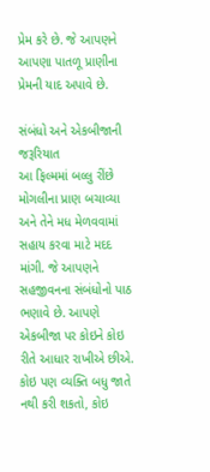પ્રેમ કરે છે. જે આપણને આપણા પાતળૂ પ્રાણીના પ્રેમની યાદ અપાવે છે.

સંબંધો અને એકબીજાની જરૂરિયાત
આ ફિલ્મમાં બલ્લુ રીંછે મોગલીના પ્રાણ બચાવ્યા અને તેને મધ મેળવવામાં સહાય કરવા માટે મદદ માંગી. જે આપણને સહજીવનના સંબંધોનો પાઠ ભણાવે છે. આપણે એકબીજા પર કોઇને કોઇ રીતે આધાર રાખીએ છીએ. કોઇ પણ વ્યક્તિ બધુ જાતે નથી કરી શકતો, કોઇ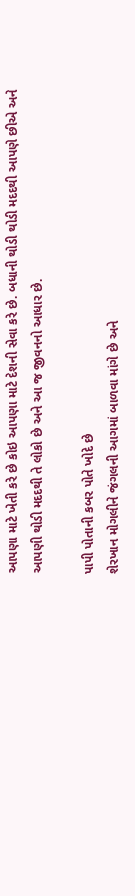આપણા માટે ખેતી કરે છે કોઇ આપણા માટે દેશની સેવા કરે છે. બધાની થોડી થોડી મદદથી આપણે છીએ અને આપણી થોડી મદદથી તે લોકો છે અને આ જ જીવનનો આધાર છે.

પાપી પોતાની કબર પોતે ખોદે છે
શેરખાન મોગલીને જંગલની આગમાં બાળવા માંગે છે અને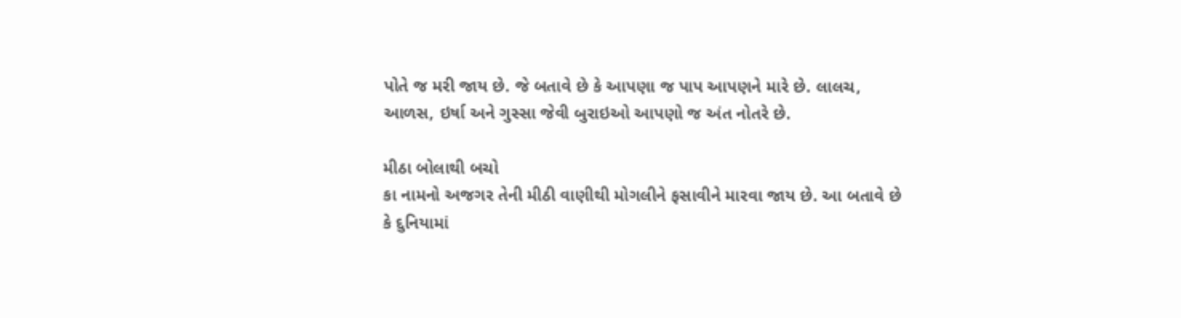પોતે જ મરી જાય છે. જે બતાવે છે કે આપણા જ પાપ આપણને મારે છે. લાલચ, આળસ, ઇર્ષા અને ગુસ્સા જેવી બુરાઇઓ આપણો જ અંત નોતરે છે.

મીઠા બોલાથી બચો
કા નામનો અજગર તેની મીઠી વાણીથી મોગલીને ફસાવીને મારવા જાય છે. આ બતાવે છે કે દુનિયામાં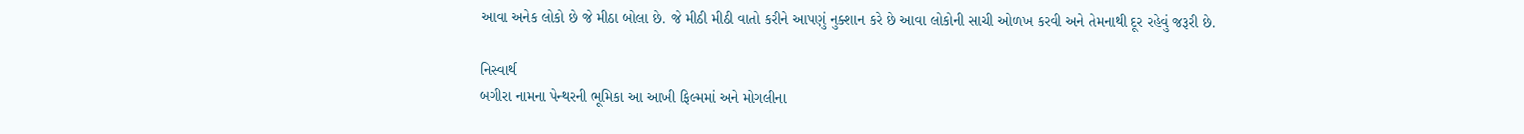આવા અનેક લોકો છે જે મીઠા બોલા છે. જે મીઠી મીઠી વાતો કરીને આપણું નુક્શાન કરે છે આવા લોકોની સાચી ઓળખ કરવી અને તેમનાથી દૂર રહેવું જરૂરી છે.

નિસ્વાર્થ
બગીરા નામના પેન્થરની ભૂમિકા આ આખી ફિલ્મમાં અને મોગલીના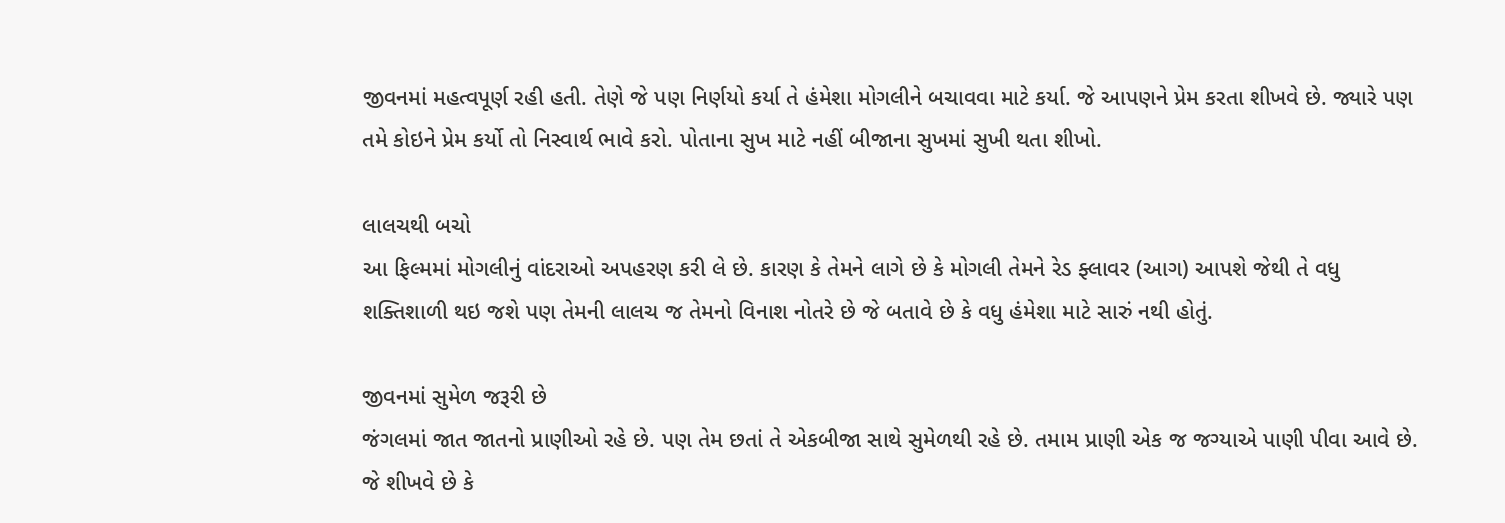જીવનમાં મહત્વપૂર્ણ રહી હતી. તેણે જે પણ નિર્ણયો કર્યા તે હંમેશા મોગલીને બચાવવા માટે કર્યા. જે આપણને પ્રેમ કરતા શીખવે છે. જ્યારે પણ તમે કોઇને પ્રેમ કર્યો તો નિસ્વાર્થ ભાવે કરો. પોતાના સુખ માટે નહીં બીજાના સુખમાં સુખી થતા શીખો.

લાલચથી બચો
આ ફિલ્મમાં મોગલીનું વાંદરાઓ અપહરણ કરી લે છે. કારણ કે તેમને લાગે છે કે મોગલી તેમને રેડ ફ્લાવર (આગ) આપશે જેથી તે વધુ શક્તિશાળી થઇ જશે પણ તેમની લાલચ જ તેમનો વિનાશ નોતરે છે જે બતાવે છે કે વધુ હંમેશા માટે સારું નથી હોતું.

જીવનમાં સુમેળ જરૂરી છે
જંગલમાં જાત જાતનો પ્રાણીઓ રહે છે. પણ તેમ છતાં તે એકબીજા સાથે સુમેળથી રહે છે. તમામ પ્રાણી એક જ જગ્યાએ પાણી પીવા આવે છે. જે શીખવે છે કે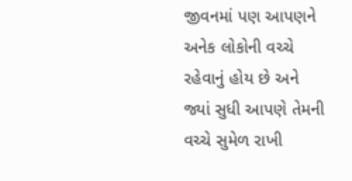જીવનમાં પણ આપણને અનેક લોકોની વચ્ચે રહેવાનું હોય છે અને જ્યાં સુધી આપણે તેમની વચ્ચે સુમેળ રાખી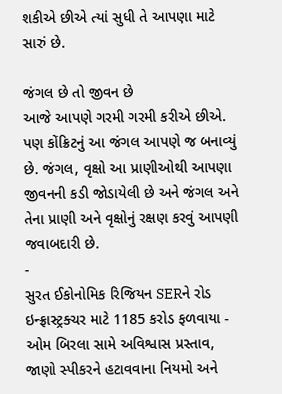શકીએ છીએ ત્યાં સુધી તે આપણા માટે સારું છે.

જંગલ છે તો જીવન છે
આજે આપણે ગરમી ગરમી કરીએ છીએ. પણ કોંક્રિટનું આ જંગલ આપણે જ બનાવ્યું છે. જંગલ, વૃક્ષો આ પ્રાણીઓથી આપણા જીવનની કડી જોડાયેલી છે અને જંગલ અને તેના પ્રાણી અને વૃક્ષોનું રક્ષણ કરવું આપણી જવાબદારી છે.
-
સુરત ઈકોનોમિક રિજિયન SERને રોડ ઇન્ફ્રાસ્ટ્રક્ચર માટે 1185 કરોડ ફળવાયા -
ઓમ બિરલા સામે અવિશ્વાસ પ્રસ્તાવ, જાણો સ્પીકરને હટાવવાના નિયમો અને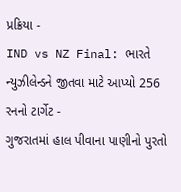પ્રક્રિયા -
IND vs NZ Final: ભારતે ન્યુઝીલેન્ડને જીતવા માટે આપ્યો 256 રનનો ટાર્ગેટ -
ગુજરાતમાં હાલ પીવાના પાણીનો પુરતો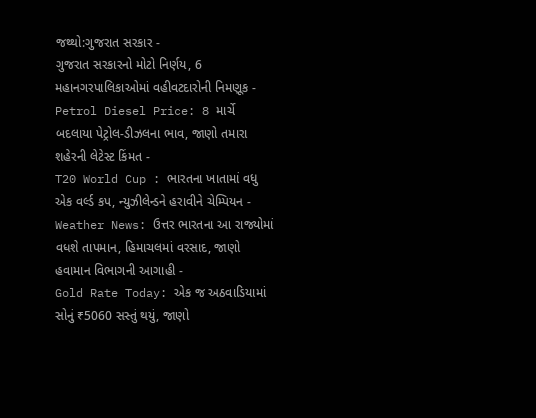જથ્થો:ગુજરાત સરકાર -
ગુજરાત સરકારનો મોટો નિર્ણય, 6 મહાનગરપાલિકાઓમાં વહીવટદારોની નિમણૂક -
Petrol Diesel Price: 8 માર્ચે બદલાયા પેટ્રોલ-ડીઝલના ભાવ, જાણો તમારા શહેરની લેટેસ્ટ કિંમત -
T20 World Cup : ભારતના ખાતામાં વધુ એક વર્લ્ડ કપ, ન્યુઝીલેન્ડને હરાવીને ચેમ્પિયન -
Weather News: ઉત્તર ભારતના આ રાજ્યોમાં વધશે તાપમાન, હિમાચલમાં વરસાદ, જાણો હવામાન વિભાગની આગાહી -
Gold Rate Today: એક જ અઠવાડિયામાં સોનું ₹5060 સસ્તું થયું, જાણો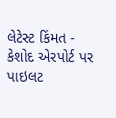લેટેસ્ટ કિંમત -
કેશોદ એરપોર્ટ પર પાઇલટ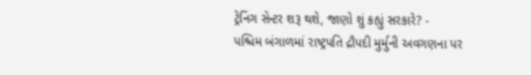ટ્રેનિંગ સેન્ટર શરૂ થશે, જાણો શું કહ્યું સરકારે? -
પશ્ચિમ બંગાળમાં રાષ્ટ્રપતિ દ્રૌપદી મુર્મુની અવગણના પર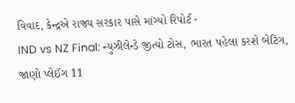વિવાદ, કેન્દ્રએ રાજ્ય સરકાર પાસે માંગ્યો રિપોર્ટ -
IND vs NZ Final: ન્યુઝીલેન્ડે જીત્યો ટોસ, ભારત પહેલા કરશે બેટિંગ, જાણો પ્લેઈંગ 11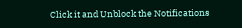Click it and Unblock the Notifications